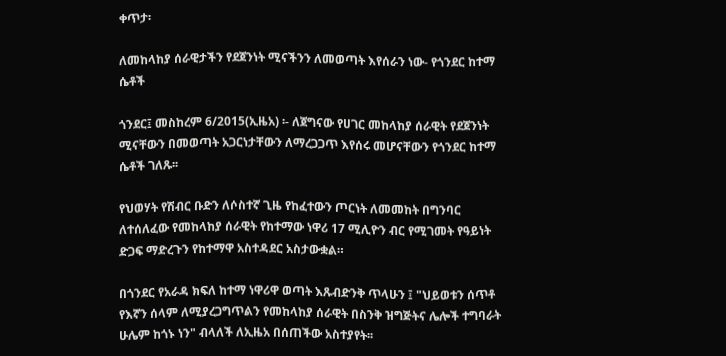ቀጥታ፡

ለመከላከያ ሰራዊታችን የደጀንነት ሚናችንን ለመወጣት እየሰራን ነው- የጎንደር ከተማ ሴቶች

ጎንደር፤ መስከረም 6/2015(ኢዜአ) ፡- ለጀግናው የሀገር መከላከያ ሰራዊት የደጀንነት ሚናቸውን በመወጣት አጋርነታቸውን ለማረጋጋጥ እየሰሩ መሆናቸውን የጎንደር ከተማ ሴቶች ገለጹ፡፡

የህወሃት የሽብር ቡድን ለሶስተኛ ጊዜ የከፈተውን ጦርነት ለመመከት በግንባር ለተሰለፈው የመከላከያ ሰራዊት የከተማው ነዋሪ 17 ሚሊዮን ብር የሚገመት የዓይነት ድጋፍ ማድረጉን የከተማዋ አስተዳደር አስታውቋል።

በጎንደር የአራዳ ክፍለ ከተማ ነዋሪዋ ወጣት እጹብድንቅ ጥላሁን ፤ "ህይወቱን ሰጥቶ የእኛን ሰላም ለሚያረጋግጥልን የመከላከያ ሰራዊት በስንቅ ዝግጅትና ሌሎች ተግባራት ሁሌም ከጎኑ ነን" ብላለች ለኢዜአ በሰጠችው አስተያየት፡፡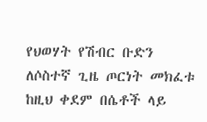የህወሃት የሽብር ቡድን ለሶስተኛ ጊዜ ጦርነት መክፈቱ ከዚህ ቀደም በሴቶች ላይ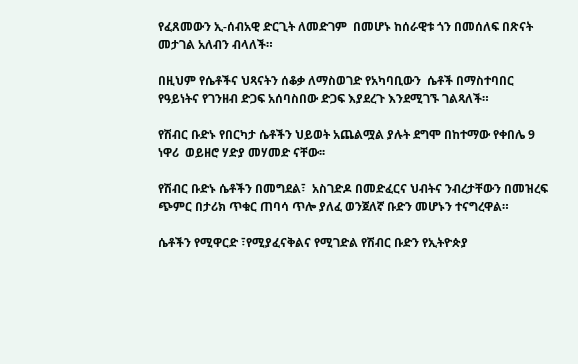የፈጸመውን ኢ-ሰብአዊ ድርጊት ለመድገም  በመሆኑ ከሰራዊቱ ጎን በመሰለፍ በጽናት መታገል አለብን ብላለች።

በዚህም የሴቶችና ህጻናትን ሰቆቃ ለማስወገድ የአካባቢውን  ሴቶች በማስተባበር የዓይነትና የገንዘብ ድጋፍ አሰባስበው ድጋፍ እያደረጉ እንደሚገኙ ገልጻለች።

የሽብር ቡድኑ የበርካታ ሴቶችን ህይወት አጨልሟል ያሉት ደግሞ በከተማው የቀበሌ 9 ነዋሪ  ወይዘሮ ሃድያ መሃመድ ናቸው፡፡

የሽብር ቡድኑ ሴቶችን በመግደል፣  አስገድዶ በመድፈርና ህብትና ንብረታቸውን በመዝረፍ ጭምር በታሪክ ጥቁር ጠባሳ ጥሎ ያለፈ ወንጀለኛ ቡድን መሆኑን ተናግረዋል።

ሴቶችን የሚዋርድ ፣የሚያፈናቅልና የሚገድል የሽብር ቡድን የኢትዮጵያ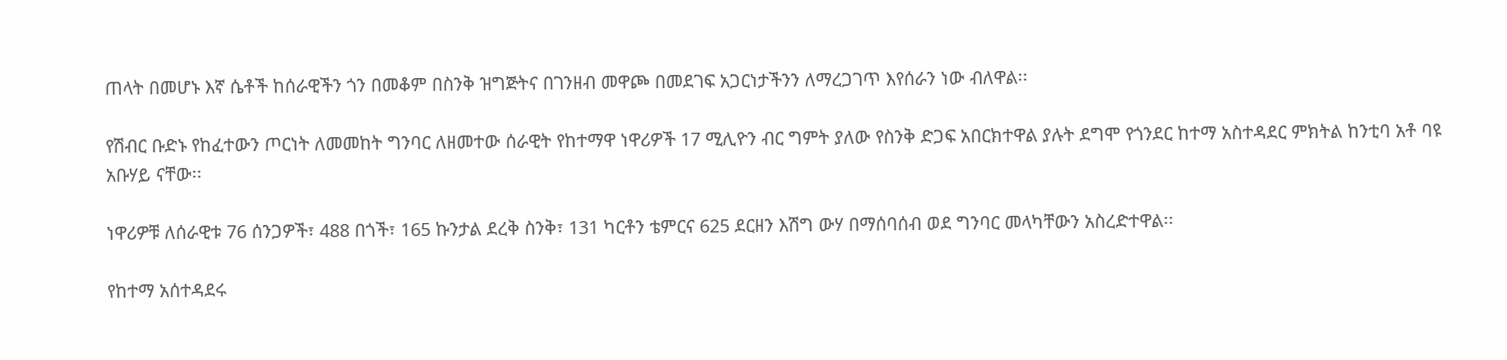ጠላት በመሆኑ እኛ ሴቶች ከሰራዊችን ጎን በመቆም በስንቅ ዝግጅትና በገንዘብ መዋጮ በመደገፍ አጋርነታችንን ለማረጋገጥ እየሰራን ነው ብለዋል፡፡

የሽብር ቡድኑ የከፈተውን ጦርነት ለመመከት ግንባር ለዘመተው ሰራዊት የከተማዋ ነዋሪዎች 17 ሚሊዮን ብር ግምት ያለው የስንቅ ድጋፍ አበርክተዋል ያሉት ደግሞ የጎንደር ከተማ አስተዳደር ምክትል ከንቲባ አቶ ባዩ አቡሃይ ናቸው፡፡

ነዋሪዎቹ ለሰራዊቱ 76 ሰንጋዎች፣ 488 በጎች፣ 165 ኩንታል ደረቅ ስንቅ፣ 131 ካርቶን ቴምርና 625 ደርዘን እሽግ ውሃ በማሰባሰብ ወደ ግንባር መላካቸውን አስረድተዋል፡፡

የከተማ አሰተዳደሩ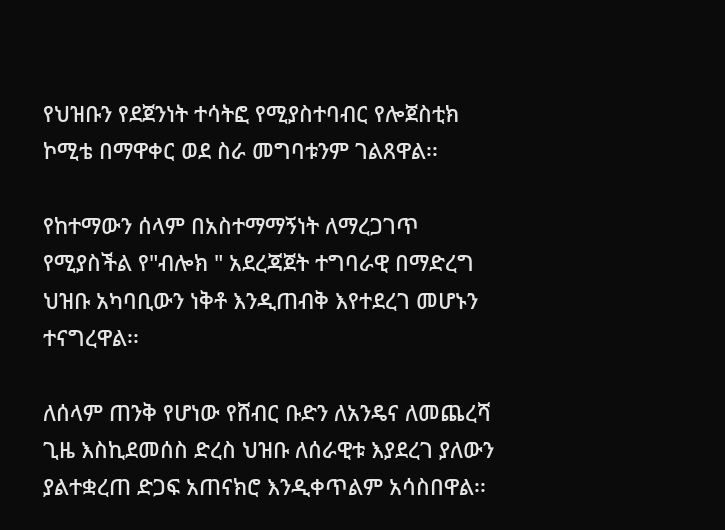የህዝቡን የደጀንነት ተሳትፎ የሚያስተባብር የሎጀስቲክ ኮሚቴ በማዋቀር ወደ ስራ መግባቱንም ገልጸዋል፡፡

የከተማውን ሰላም በአስተማማኝነት ለማረጋገጥ የሚያስችል የ"ብሎክ " አደረጃጀት ተግባራዊ በማድረግ ህዝቡ አካባቢውን ነቅቶ እንዲጠብቅ እየተደረገ መሆኑን ተናግረዋል፡፡

ለሰላም ጠንቅ የሆነው የሸብር ቡድን ለአንዴና ለመጨረሻ ጊዜ እስኪደመሰስ ድረስ ህዝቡ ለሰራዊቱ እያደረገ ያለውን ያልተቋረጠ ድጋፍ አጠናክሮ እንዲቀጥልም አሳስበዋል፡፡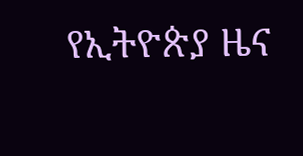የኢትዮጵያ ዜና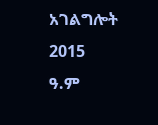አገልግሎት
2015
ዓ.ም